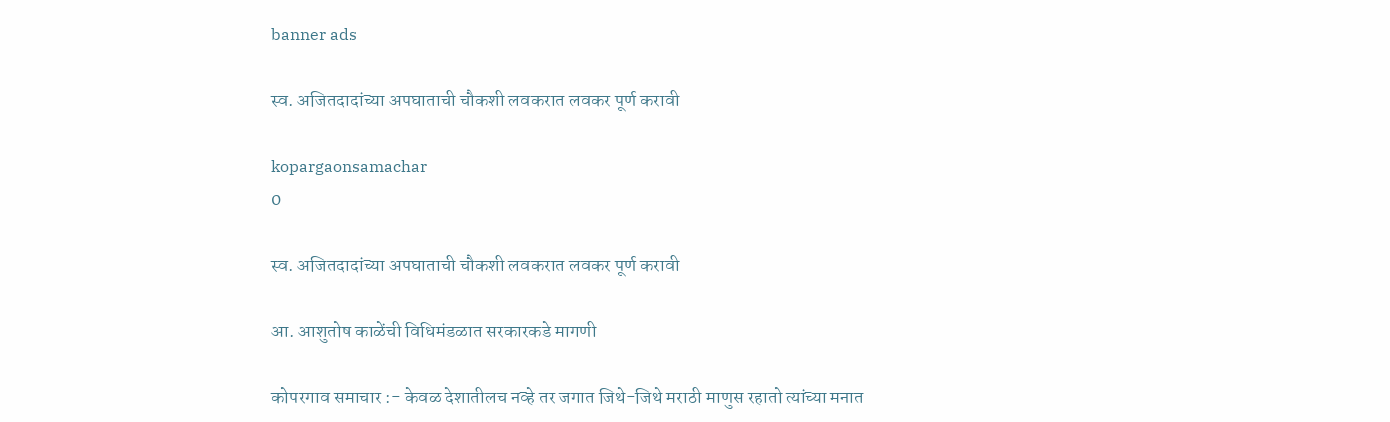banner ads

स्व. अजितदादांच्या अपघाताची चौकशी लवकरात लवकर पूर्ण करावी

kopargaonsamachar
0

स्व. अजितदादांच्या अपघाताची चौकशी लवकरात लवकर पूर्ण करावी

आ. आशुतोष काळेंची विधिमंडळात सरकारकडे मागणी

कोपरगाव समाचार :- केवळ देशातीलच नव्हे तर जगात जिथे-जिथे मराठी माणुस रहातो त्यांच्या मनात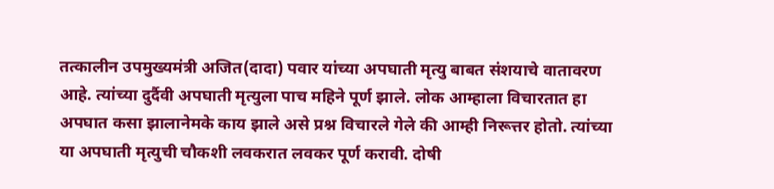तत्कालीन उपमुख्यमंत्री अजित(दादा) पवार यांच्या अपघाती मृत्यु बाबत संशयाचे वातावरण आहे. त्यांच्या दुर्दैवी अपघाती मृत्युला पाच महिने पूर्ण झाले. लोक आम्हाला विचारतात हा अपघात कसा झालानेमके काय झाले असे प्रश्न विचारले गेले की आम्ही निरूत्तर होतो. त्यांच्या या अपघाती मृत्युची चौकशी लवकरात लवकर पूर्ण करावी. दोषी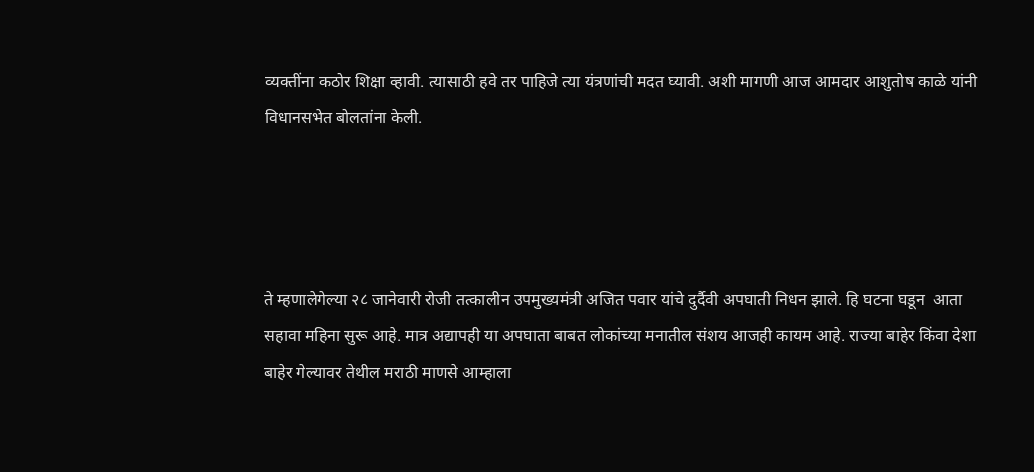व्यक्तींना कठोर शिक्षा व्हावी. त्यासाठी हवे तर पाहिजे त्या यंत्रणांची मदत घ्यावी. अशी मागणी आज आमदार आशुतोष काळे यांनी विधानसभेत बोलतांना केली.




ते म्हणालेगेल्या २८ जानेवारी रोजी तत्कालीन उपमुख्यमंत्री अजित पवार यांचे दुर्दैवी अपघाती निधन झाले. हि घटना घडून  आता सहावा महिना सुरू आहे. मात्र अद्यापही या अपघाता बाबत लोकांच्या मनातील संशय आजही कायम आहे. राज्या बाहेर किंवा देशा बाहेर गेल्यावर तेथील मराठी माणसे आम्हाला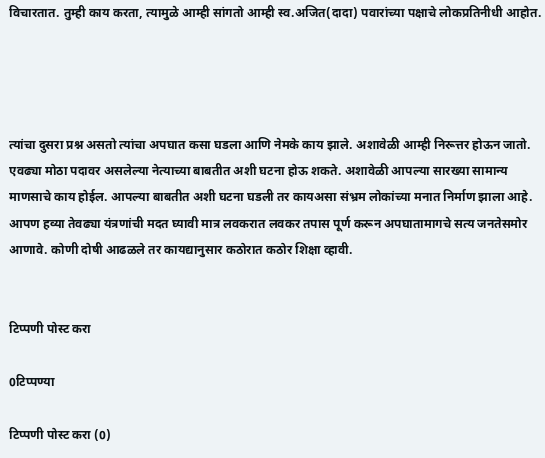विचारतात. तुम्ही काय करता, त्यामुळे आम्ही सांगतो आम्ही स्व.अजित(दादा) पवारांच्या पक्षाचे लोकप्रतिनीधी आहोत.




त्यांचा दुसरा प्रश्न असतो त्यांचा अपघात कसा घडला आणि नेमके काय झाले. अशावेळी आम्ही निरूत्तर होऊन जातो. एवढ्या मोठा पदावर असलेल्या नेत्याच्या बाबतीत अशी घटना होऊ शकते. अशावेळी आपल्या सारख्या सामान्य माणसाचे काय होईल. आपल्या बाबतीत अशी घटना घडली तर कायअसा संभ्रम लोकांच्या मनात निर्माण झाला आहे. आपण हव्या तेवढ्या यंत्रणांची मदत घ्यावी मात्र लवकरात लवकर तपास पूर्ण करून अपघातामागचे सत्य जनतेसमोर आणावे. कोणी दोषी आढळले तर कायद्यानुसार कठोरात कठोर शिक्षा व्हावी.


टिप्पणी पोस्ट करा

0टिप्पण्या

टिप्पणी पोस्ट करा (0)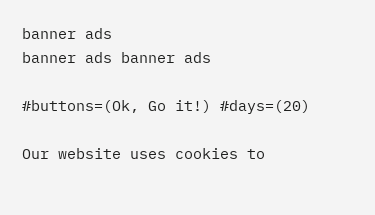banner ads
banner ads banner ads

#buttons=(Ok, Go it!) #days=(20)

Our website uses cookies to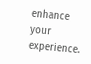enhance your experience.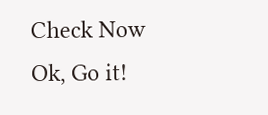Check Now
Ok, Go it!